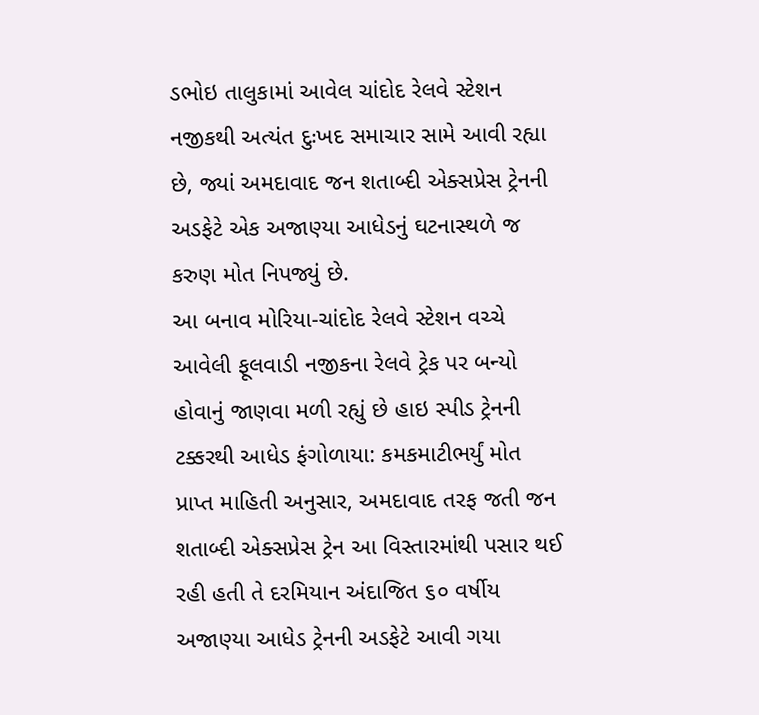ડભોઇ તાલુકામાં આવેલ ચાંદોદ રેલવે સ્ટેશન નજીકથી અત્યંત દુઃખદ સમાચાર સામે આવી રહ્યા છે, જ્યાં અમદાવાદ જન શતાબ્દી એક્સપ્રેસ ટ્રેનની અડફેટે એક અજાણ્યા આધેડનું ઘટનાસ્થળે જ કરુણ મોત નિપજ્યું છે.
આ બનાવ મોરિયા-ચાંદોદ રેલવે સ્ટેશન વચ્ચે આવેલી ફૂલવાડી નજીકના રેલવે ટ્રેક પર બન્યો હોવાનું જાણવા મળી રહ્યું છે હાઇ સ્પીડ ટ્રેનની ટક્કરથી આધેડ ફંગોળાયા: કમકમાટીભર્યું મોત પ્રાપ્ત માહિતી અનુસાર, અમદાવાદ તરફ જતી જન શતાબ્દી એક્સપ્રેસ ટ્રેન આ વિસ્તારમાંથી પસાર થઈ રહી હતી તે દરમિયાન અંદાજિત ૬૦ વર્ષીય અજાણ્યા આધેડ ટ્રેનની અડફેટે આવી ગયા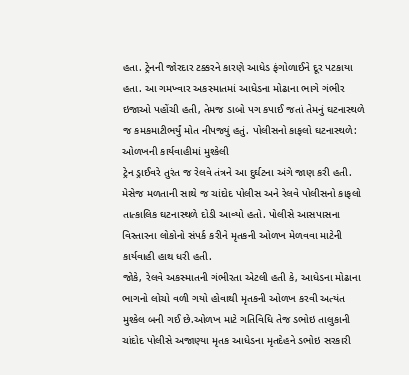હતા. ટ્રેનની જોરદાર ટક્કરને કારણે આધેડ ફંગોળાઈને દૂર પટકાયા હતા. આ ગમખ્વાર અકસ્માતમાં આધેડના મોઢાના ભાગે ગંભીર ઇજાઓ પહોંચી હતી, તેમજ ડાબો પગ કપાઈ જતાં તેમનું ઘટનાસ્થળે જ કમકમાટીભર્યું મોત નીપજ્યું હતું. પોલીસનો કાફલો ઘટનાસ્થળે: ઓળખની કાર્યવાહીમાં મુશ્કેલી
ટ્રેન ડ્રાઈવરે તુરંત જ રેલવે તંત્રને આ દુર્ઘટના અંગે જાણ કરી હતી. મેસેજ મળતાની સાથે જ ચાંદોદ પોલીસ અને રેલવે પોલીસનો કાફલો તાત્કાલિક ઘટનાસ્થળે દોડી આવ્યો હતો. પોલીસે આસપાસના વિસ્તારના લોકોનો સંપર્ક કરીને મૃતકની ઓળખ મેળવવા માટેની કાર્યવાહી હાથ ધરી હતી.
જોકે, રેલવે અકસ્માતની ગંભીરતા એટલી હતી કે, આધેડના મોઢાના ભાગનો લોચો વળી ગયો હોવાથી મૃતકની ઓળખ કરવી અત્યંત મુશ્કેલ બની ગઈ છે.ઓળખ માટે ગતિવિધિ તેજ ડભોઇ તાલુકાની ચાંદોદ પોલીસે અજાણ્યા મૃતક આધેડના મૃતદેહને ડભોઇ સરકારી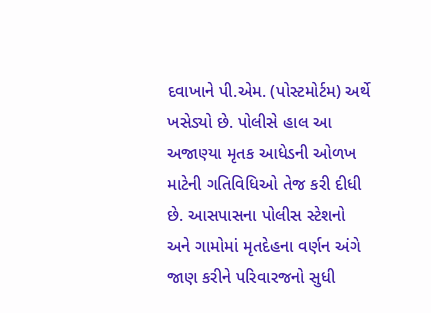દવાખાને પી.એમ. (પોસ્ટમોર્ટમ) અર્થે ખસેડ્યો છે. પોલીસે હાલ આ અજાણ્યા મૃતક આધેડની ઓળખ માટેની ગતિવિધિઓ તેજ કરી દીધી છે. આસપાસના પોલીસ સ્ટેશનો અને ગામોમાં મૃતદેહના વર્ણન અંગે જાણ કરીને પરિવારજનો સુધી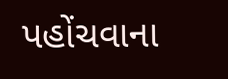પહોંચવાના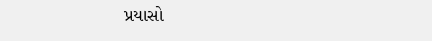પ્રયાસો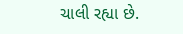ચાલી રહ્યા છે.